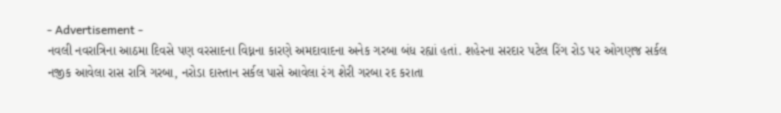- Advertisement -
નવલી નવરાત્રિના આઠમા દિવસે પણ વરસાદના વિધ્નના કારણે અમદાવાદના અનેક ગરબા બંધ રહ્યાં હતાં. શહેરના સરદાર પટેલ રિંગ રોડ પર ઓગણજ સર્કલ નજીક આવેલા રાસ રાત્રિ ગરબા, નરોડા દાસ્તાન સર્કલ પાસે આવેલા રંગ શેરી ગરબા રદ કરાતા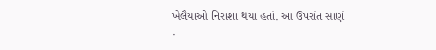ખેલૈયાઓ નિરાશા થયા હતાં. આ ઉપરાંત સાણં
.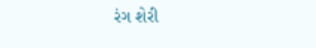રંગ શેરી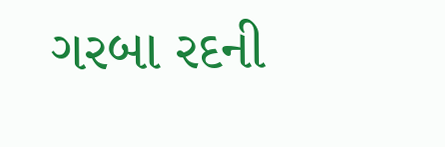ગરબા રદની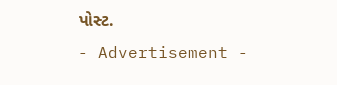પોસ્ટ.
- Advertisement -